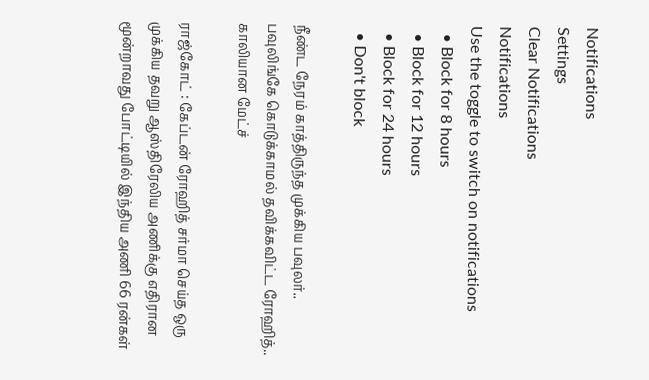Notifications
Settings
Clear Notifications
Notifications
Use the toggle to switch on notifications
  • Block for 8 hours
  • Block for 12 hours
  • Block for 24 hours
  • Don't block

நீண்ட நேரம் காத்திருந்த முக்கிய பவுலர்.. பவுலிங்கே கொடுக்காமல் தவிக்கவிட்ட ரோஹித்.. காலியான மேட்ச்

ராஜ்கோட் : கேப்டன் ரோஹித் சர்மா செய்த ஒரு முக்கிய தவறு ஆஸ்திரேலிய அணிக்கு எதிரான மூன்றாவது போட்டியில் இந்திய அணி 66 ரன்கள்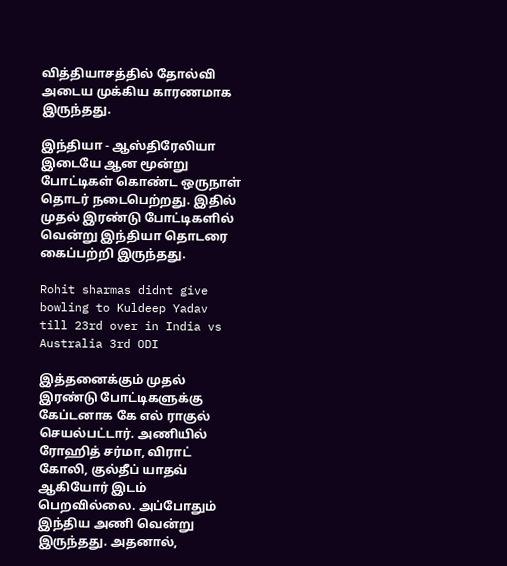வித்தியாசத்தில் தோல்வி அடைய முக்கிய காரணமாக இருந்தது.

இந்தியா - ஆஸ்திரேலியா இடையே ஆன மூன்று போட்டிகள் கொண்ட ஒருநாள் தொடர் நடைபெற்றது. இதில் முதல் இரண்டு போட்டிகளில் வென்று இந்தியா தொடரை கைப்பற்றி இருந்தது.

Rohit sharmas didnt give bowling to Kuldeep Yadav till 23rd over in India vs Australia 3rd ODI

இத்தனைக்கும் முதல் இரண்டு போட்டிகளுக்கு கேப்டனாக கே எல் ராகுல் செயல்பட்டார். அணியில் ரோஹித் சர்மா, விராட் கோலி, குல்தீப் யாதவ் ஆகியோர் இடம் பெறவில்லை. அப்போதும் இந்திய அணி வென்று இருந்தது. அதனால்,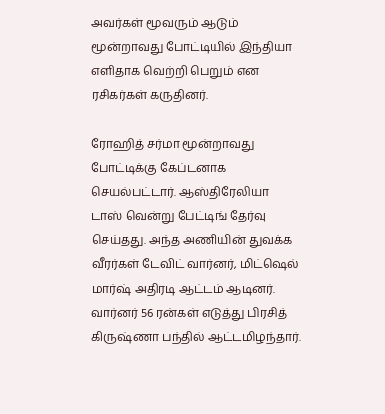அவர்கள் மூவரும் ஆடும் மூன்றாவது போட்டியில் இந்தியா எளிதாக வெற்றி பெறும் என ரசிகர்கள் கருதினர்.

ரோஹித் சர்மா மூன்றாவது போட்டிக்கு கேப்டனாக செயல்பட்டார். ஆஸ்திரேலியா டாஸ் வென்று பேட்டிங் தேர்வு செய்தது. அந்த அணியின் துவக்க வீரர்கள் டேவிட் வார்னர், மிட்ஷெல் மார்ஷ் அதிரடி ஆட்டம் ஆடினர். வார்னர் 56 ரன்கள் எடுத்து பிரசித் கிருஷ்ணா பந்தில் ஆட்டமிழந்தார்.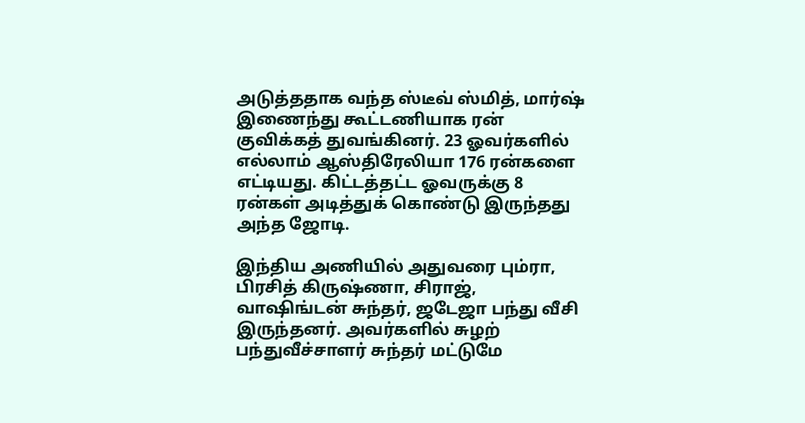அடுத்ததாக வந்த ஸ்டீவ் ஸ்மித், மார்ஷ் இணைந்து கூட்டணியாக ரன் குவிக்கத் துவங்கினர். 23 ஓவர்களில் எல்லாம் ஆஸ்திரேலியா 176 ரன்களை எட்டியது. கிட்டத்தட்ட ஓவருக்கு 8 ரன்கள் அடித்துக் கொண்டு இருந்தது அந்த ஜோடி.

இந்திய அணியில் அதுவரை பும்ரா, பிரசித் கிருஷ்ணா, சிராஜ், வாஷிங்டன் சுந்தர், ஜடேஜா பந்து வீசி இருந்தனர். அவர்களில் சுழற் பந்துவீச்சாளர் சுந்தர் மட்டுமே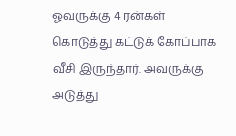ஓவருக்கு 4 ரன்கள் கொடுத்து கட்டுக் கோப்பாக வீசி இருந்தார். அவருக்கு அடுத்து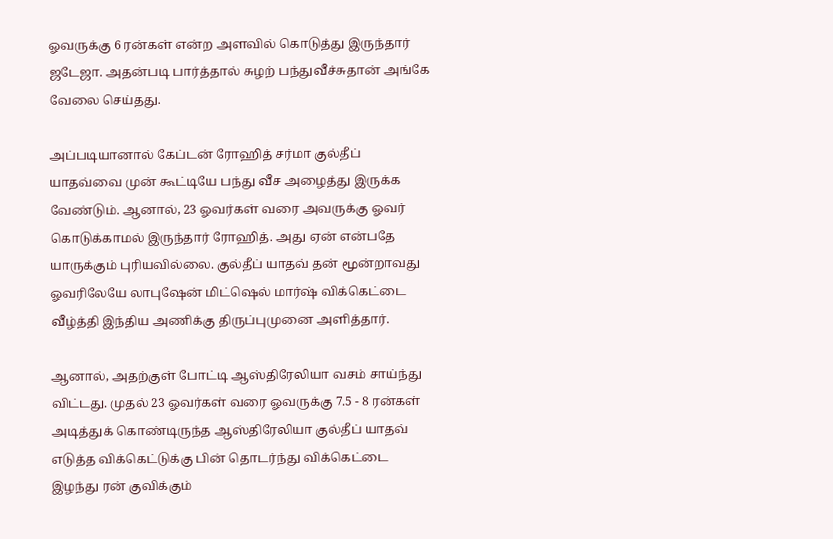ஓவருக்கு 6 ரன்கள் என்ற அளவில் கொடுத்து இருந்தார் ஜடேஜா. அதன்படி பார்த்தால் சுழற் பந்துவீச்சுதான் அங்கே வேலை செய்தது.

அப்படியானால் கேப்டன் ரோஹித் சர்மா குல்தீப் யாதவ்வை முன் கூட்டியே பந்து வீச அழைத்து இருக்க வேண்டும். ஆனால், 23 ஓவர்கள் வரை அவருக்கு ஓவர் கொடுக்காமல் இருந்தார் ரோஹித். அது ஏன் என்பதே யாருக்கும் புரியவில்லை. குல்தீப் யாதவ் தன் மூன்றாவது ஓவரிலேயே லாபுஷேன் மிட்ஷெல் மார்ஷ் விக்கெட்டை வீழ்த்தி இந்திய அணிக்கு திருப்புமுனை அளித்தார்.

ஆனால், அதற்குள் போட்டி ஆஸ்திரேலியா வசம் சாய்ந்து விட்டது. முதல் 23 ஓவர்கள் வரை ஓவருக்கு 7.5 - 8 ரன்கள் அடித்துக் கொண்டிருந்த ஆஸ்திரேலியா குல்தீப் யாதவ் எடுத்த விக்கெட்டுக்கு பின் தொடர்ந்து விக்கெட்டை இழந்து ரன் குவிக்கும்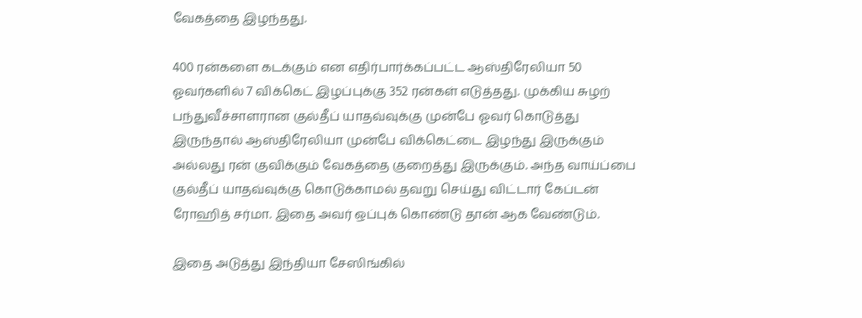வேகத்தை இழந்தது.

400 ரன்களை கடக்கும் என எதிர்பார்க்கப்பட்ட ஆஸ்திரேலியா 50 ஓவர்களில் 7 விக்கெட் இழப்புக்கு 352 ரன்கள் எடுத்தது. முக்கிய சுழற் பந்துவீச்சாளரான குல்தீப் யாதவ்வுக்கு முன்பே ஓவர் கொடுத்து இருந்தால் ஆஸ்திரேலியா முன்பே விக்கெட்டை இழந்து இருக்கும் அல்லது ரன் குவிக்கும் வேகத்தை குறைத்து இருக்கும். அந்த வாய்ப்பை குல்தீப் யாதவ்வுக்கு கொடுக்காமல் தவறு செய்து விட்டார் கேப்டன் ரோஹித் சர்மா. இதை அவர் ஒப்புக் கொண்டு தான் ஆக வேண்டும்.

இதை அடுத்து இந்தியா சேஸிங்கில்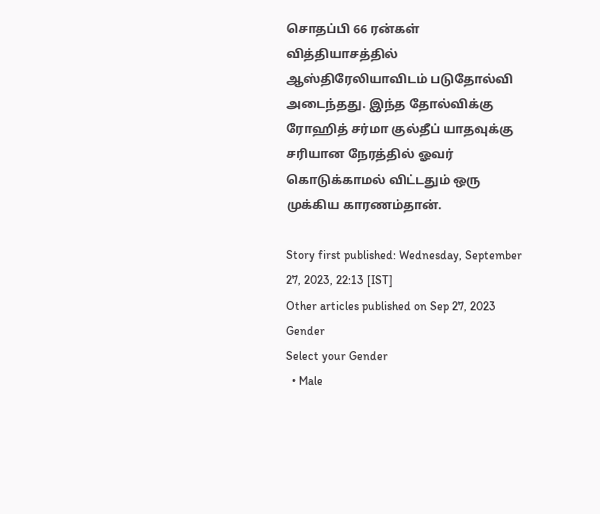சொதப்பி 66 ரன்கள் வித்தியாசத்தில் ஆஸ்திரேலியாவிடம் படுதோல்வி அடைந்தது. இந்த தோல்விக்கு ரோஹித் சர்மா குல்தீப் யாதவுக்கு சரியான நேரத்தில் ஓவர் கொடுக்காமல் விட்டதும் ஒரு முக்கிய காரணம்தான்.

Story first published: Wednesday, September 27, 2023, 22:13 [IST]
Other articles published on Sep 27, 2023
Gender
Select your Gender
  • Male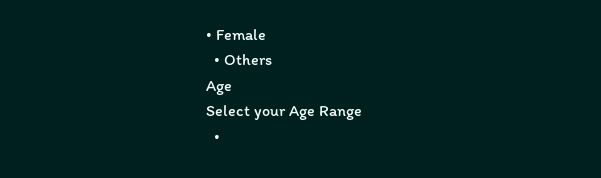• Female
  • Others
Age
Select your Age Range
  •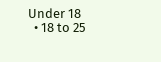Under 18
  • 18 to 25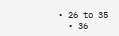• 26 to 35
  • 36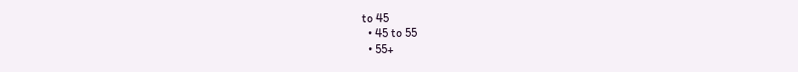to 45
  • 45 to 55
  • 55+